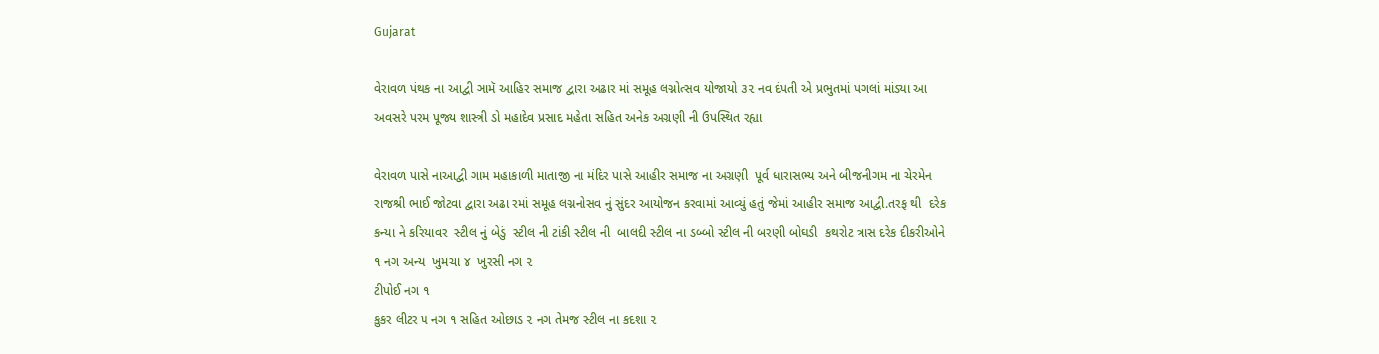Gujarat

વેરાવળ પંથક ના આદ્વી ઞામૅ આહિર સમાજ દ્વારા અઢાર માં સમૂહ લગ્નોત્સવ યોજાયો ૩૨ નવ દંપતી એ પ્રભુતમાં પગલાં માંડ્યા આ અવસરે પરમ પૂજ્ય શાસ્ત્રી ડો મહાદેવ પ્રસાદ મહેતા સહિત અનેક અગ્રણી ની ઉપસ્થિત રહ્યા

વેરાવળ પાસે નાઆદ્વી ગામ મહાકાળી માતાજી ના મંદિર પાસે આહીર સમાજ ના અગ્રણી  પૂર્વ ધારાસભ્ય અને બીજનીગમ ના ચેરમેન રાજશ્રી ભાઈ જોટવા દ્વારા અઢા રમાં સમૂહ લગ્નનોસવ નું સુંદર આયોજન કરવામાં આવ્યું હતું જેમાં આહીર સમાજ આદ્વી.તરફ થી  દરેક કન્યા ને કરિયાવર  સ્ટીલ નું બેડું  સ્ટીલ ની ટાંકી સ્ટીલ ની  બાલદી સ્ટીલ ના ડબ્બો સ્ટીલ ની બરણી બોઘડી  કથરોટ ત્રાસ દરેક દીકરીઓને ૧ નગ અન્ય  ખુમચા ૪  ખુરસી નગ ૨
ટીપોઈ નગ ૧
કુકર લીટર ૫ નગ ૧ સહિત ઓછાડ ૨ નગ તેમજ સ્ટીલ ના કદશા ૨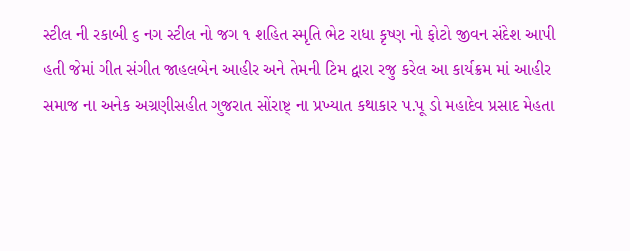સ્ટીલ ની રકાબી ૬ નગ સ્ટીલ નો જગ ૧ શહિત સ્મૃતિ ભેટ રાધા કૃષ્ણ નો ફોટો જીવન સંદેશ આપી હતી જેમાં ગીત સંગીત જાહલબેન આહીર અને તેમની ટિમ દ્વારા રજુ કરેલ આ કાર્યક્રમ માં આહીર સમાજ ના અનેક અગ્રણીસહીત ગુજરાત સોંરાષ્ટ્ ના પ્રખ્યાત કથાકાર પ.પૂ ડો મહાદેવ પ્રસાદ મેહતા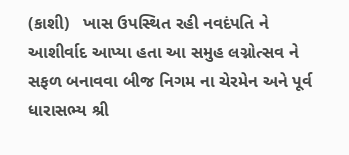(કાશી)   ખાસ ઉપસ્થિત રહી નવદંપતિ ને આશીર્વાદ આપ્યા હતા આ સમુહ લગ્નોત્સવ ને સફળ બનાવવા બીજ નિગમ ના ચેરમેન અને પૂર્વ ધારાસભ્ય શ્રી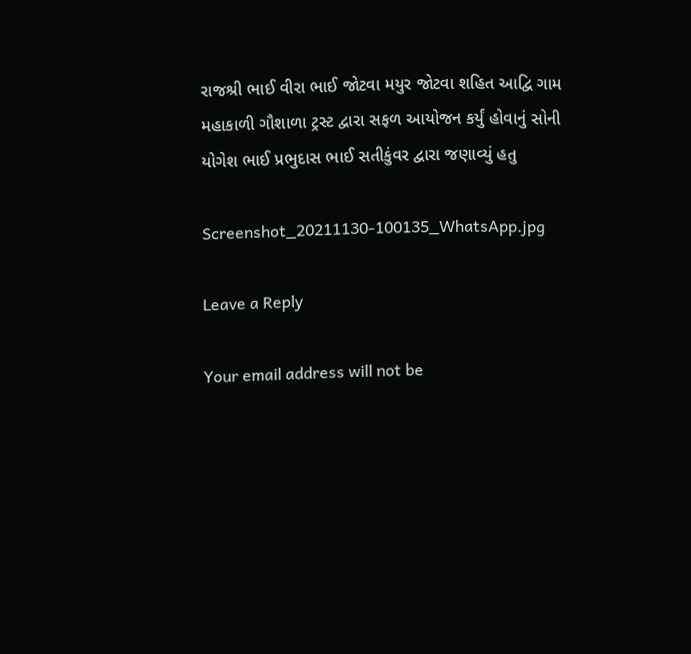રાજશ્રી ભાઈ વીરા ભાઈ જોટવા મયુર જોટવા શહિત આદ્વિ ગામ મહાકાળી ગૌશાળા ટ્રસ્ટ દ્વારા સફળ આયોજન કર્યું હોવાનું સોની યોગેશ ભાઈ પ્રભુદાસ ભાઈ સતીકુંવર દ્વારા જણાવ્યું હતુ

Screenshot_20211130-100135_WhatsApp.jpg

Leave a Reply

Your email address will not be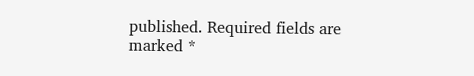published. Required fields are marked *